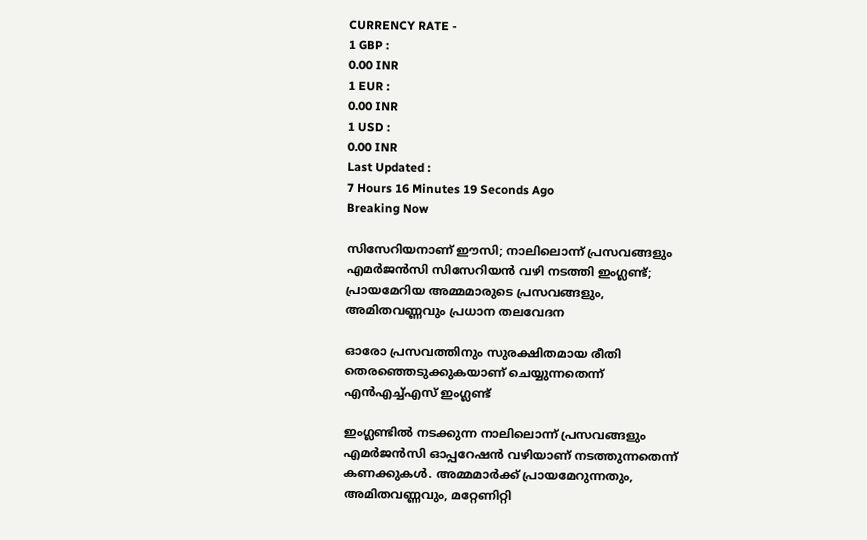CURRENCY RATE -
1 GBP :
0.00 INR
1 EUR :
0.00 INR
1 USD :
0.00 INR
Last Updated :
7 Hours 16 Minutes 19 Seconds Ago
Breaking Now

സിസേറിയനാണ് ഈസി; നാലിലൊന്ന് പ്രസവങ്ങളും എമര്‍ജന്‍സി സിസേറിയന്‍ വഴി നടത്തി ഇംഗ്ലണ്ട്; പ്രായമേറിയ അമ്മമാരുടെ പ്രസവങ്ങളും, അമിതവണ്ണവും പ്രധാന തലവേദന

ഓരോ പ്രസവത്തിനും സുരക്ഷിതമായ രീതി തെരഞ്ഞെടുക്കുകയാണ് ചെയ്യുന്നതെന്ന് എന്‍എച്ച്എസ് ഇംഗ്ലണ്ട്

ഇംഗ്ലണ്ടില്‍ നടക്കുന്ന നാലിലൊന്ന് പ്രസവങ്ങളും എമര്‍ജന്‍സി ഓപ്പറേഷന്‍ വഴിയാണ് നടത്തുന്നതെന്ന് കണക്കുകള്‍. അമ്മമാര്‍ക്ക് പ്രായമേറുന്നതും, അമിതവണ്ണവും, മറ്റേണിറ്റി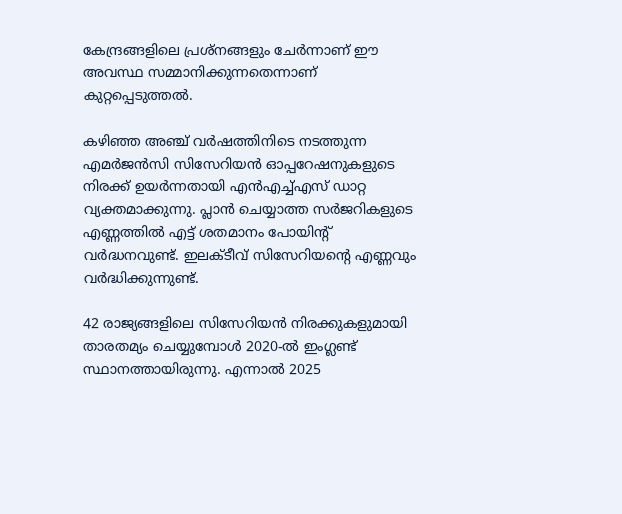കേന്ദ്രങ്ങളിലെ പ്രശ്‌നങ്ങളും ചേര്‍ന്നാണ് ഈ അവസ്ഥ സമ്മാനിക്കുന്നതെന്നാണ് കുറ്റപ്പെടുത്തല്‍.

കഴിഞ്ഞ അഞ്ച് വര്‍ഷത്തിനിടെ നടത്തുന്ന എമര്‍ജന്‍സി സിസേറിയന്‍ ഓപ്പറേഷനുകളുടെ നിരക്ക് ഉയര്‍ന്നതായി എന്‍എച്ച്എസ് ഡാറ്റ വ്യക്തമാക്കുന്നു. പ്ലാന്‍ ചെയ്യാത്ത സര്‍ജറികളുടെ എണ്ണത്തില്‍ എട്ട് ശതമാനം പോയിന്റ് വര്‍ദ്ധനവുണ്ട്. ഇലക്ടീവ് സിസേറിയന്റെ എണ്ണവും വര്‍ദ്ധിക്കുന്നുണ്ട്.

42 രാജ്യങ്ങളിലെ സിസേറിയന്‍ നിരക്കുകളുമായി താരതമ്യം ചെയ്യുമ്പോള്‍ 2020-ല്‍ ഇംഗ്ലണ്ട് സ്ഥാനത്തായിരുന്നു. എന്നാല്‍ 2025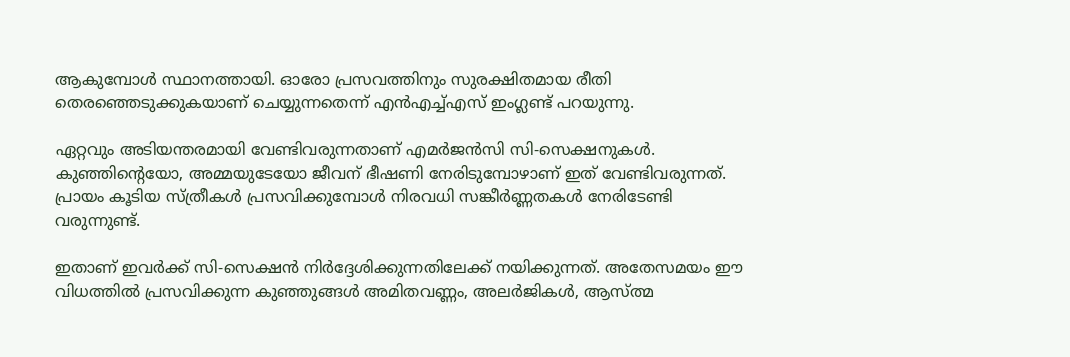ആകുമ്പോള്‍ സ്ഥാനത്തായി. ഓരോ പ്രസവത്തിനും സുരക്ഷിതമായ രീതി തെരഞ്ഞെടുക്കുകയാണ് ചെയ്യുന്നതെന്ന് എന്‍എച്ച്എസ് ഇംഗ്ലണ്ട് പറയുന്നു.

ഏറ്റവും അടിയന്തരമായി വേണ്ടിവരുന്നതാണ് എമര്‍ജന്‍സി സി-സെക്ഷനുകള്‍. കുഞ്ഞിന്റെയോ, അമ്മയുടേയോ ജീവന് ഭീഷണി നേരിടുമ്പോഴാണ് ഇത് വേണ്ടിവരുന്നത്. പ്രായം കൂടിയ സ്ത്രീകള്‍ പ്രസവിക്കുമ്പോള്‍ നിരവധി സങ്കീര്‍ണ്ണതകള്‍ നേരിടേണ്ടി വരുന്നുണ്ട്.

ഇതാണ് ഇവര്‍ക്ക് സി-സെക്ഷന്‍ നിര്‍ദ്ദേശിക്കുന്നതിലേക്ക് നയിക്കുന്നത്. അതേസമയം ഈ വിധത്തില്‍ പ്രസവിക്കുന്ന കുഞ്ഞുങ്ങള്‍ അമിതവണ്ണം, അലര്‍ജികള്‍, ആസ്ത്മ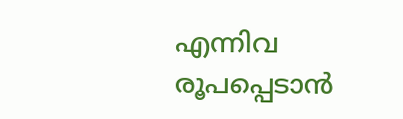എന്നിവ രൂപപ്പെടാന്‍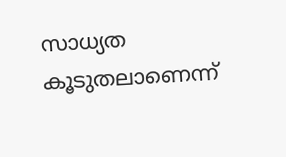സാധ്യത കൂടുതലാണെന്ന്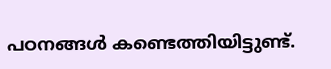പഠനങ്ങള്‍ കണ്ടെത്തിയിട്ടുണ്ട്.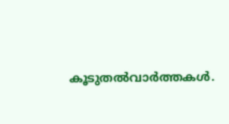കൂടുതല്‍വാര്‍ത്തകള്‍.